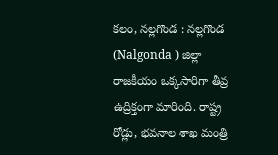కలం, నల్లగొండ : నల్లగొండ (Nalgonda ) జిల్లా రాజకీయం ఒక్కసారిగా తీవ్ర ఉద్రిక్తంగా మారింది. రాష్ట్ర రోడ్లు, భవనాల శాఖ మంత్రి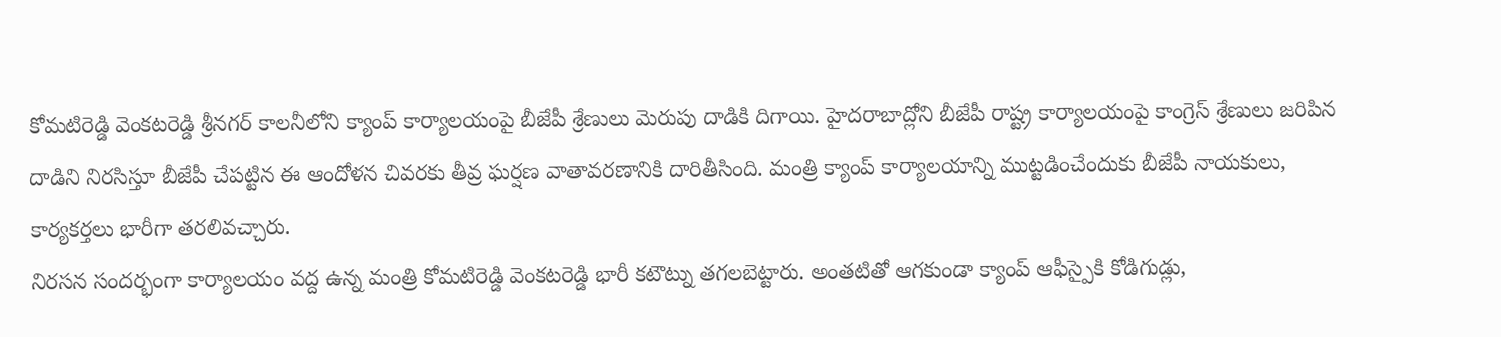కోమటిరెడ్డి వెంకటరెడ్డి శ్రీనగర్ కాలనీలోని క్యాంప్ కార్యాలయంపై బీజేపీ శ్రేణులు మెరుపు దాడికి దిగాయి. హైదరాబాద్లోని బీజేపీ రాష్ట్ర కార్యాలయంపై కాంగ్రెస్ శ్రేణులు జరిపిన దాడిని నిరసిస్తూ బీజేపీ చేపట్టిన ఈ ఆందోళన చివరకు తీవ్ర ఘర్షణ వాతావరణానికి దారితీసింది. మంత్రి క్యాంప్ కార్యాలయాన్ని ముట్టడించేందుకు బీజేపీ నాయకులు, కార్యకర్తలు భారీగా తరలివచ్చారు.
నిరసన సందర్భంగా కార్యాలయం వద్ద ఉన్న మంత్రి కోమటిరెడ్డి వెంకటరెడ్డి భారీ కటౌట్ను తగలబెట్టారు. అంతటితో ఆగకుండా క్యాంప్ ఆఫీస్పైకి కోడిగుడ్లు,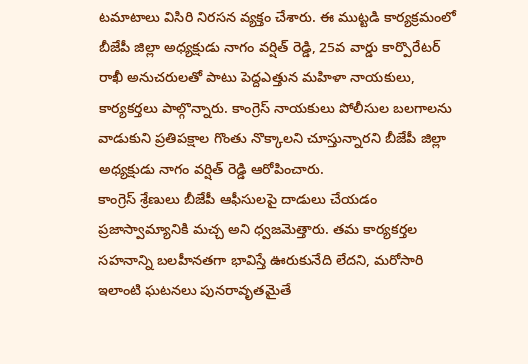టమాటాలు విసిరి నిరసన వ్యక్తం చేశారు. ఈ ముట్టడి కార్యక్రమంలో బీజేపీ జిల్లా అధ్యక్షుడు నాగం వర్షిత్ రెడ్డి, 25వ వార్డు కార్పొరేటర్ రాఖీ అనుచరులతో పాటు పెద్దఎత్తున మహిళా నాయకులు, కార్యకర్తలు పాల్గొన్నారు. కాంగ్రెస్ నాయకులు పోలీసుల బలగాలను వాడుకుని ప్రతిపక్షాల గొంతు నొక్కాలని చూస్తున్నారని బీజేపీ జిల్లా అధ్యక్షుడు నాగం వర్షిత్ రెడ్డి ఆరోపించారు.
కాంగ్రెస్ శ్రేణులు బీజేపీ ఆఫీసులపై దాడులు చేయడం ప్రజాస్వామ్యానికి మచ్చ అని ధ్వజమెత్తారు. తమ కార్యకర్తల సహనాన్ని బలహీనతగా భావిస్తే ఊరుకునేది లేదని, మరోసారి ఇలాంటి ఘటనలు పునరావృతమైతే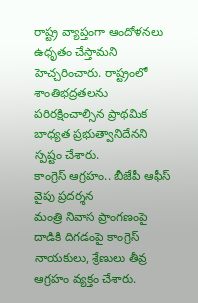రాష్ట్ర వ్యాప్తంగా ఆందోళనలు ఉధృతం చేస్తామని హెచ్చరించారు. రాష్ట్రంలో శాంతిభద్రతలను పరిరక్షించాల్సిన ప్రాథమిక బాధ్యత ప్రభుత్వానిదేనని స్పష్టం చేశారు.
కాంగ్రెస్ ఆగ్రహం.. బీజేపీ ఆఫీస్ వైపు ప్రదర్శన
మంత్రి నివాస ప్రాంగణంపై దాడికి దిగడంపై కాంగ్రెస్ నాయకులు, శ్రేణులు తీవ్ర ఆగ్రహం వ్యక్తం చేశారు.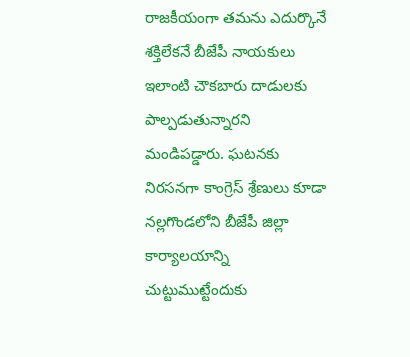రాజకీయంగా తమను ఎదుర్కొనే శక్తిలేకనే బీజేపీ నాయకులు ఇలాంటి చౌకబారు దాడులకు పాల్పడుతున్నారని మండిపడ్డారు. ఘటనకు నిరసనగా కాంగ్రెస్ శ్రేణులు కూడా నల్లగొండలోని బీజేపీ జిల్లా కార్యాలయాన్ని చుట్టుముట్టేందుకు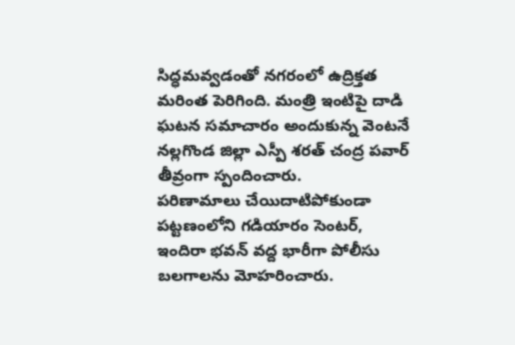సిద్ధమవ్వడంతో నగరంలో ఉద్రిక్తత మరింత పెరిగింది. మంత్రి ఇంటిపై దాడి ఘటన సమాచారం అందుకున్న వెంటనే నల్లగొండ జిల్లా ఎస్పీ శరత్ చంద్ర పవార్ తీవ్రంగా స్పందించారు.
పరిణామాలు చేయిదాటిపోకుండా పట్టణంలోని గడియారం సెంటర్, ఇందిరా భవన్ వద్ద భారీగా పోలీసు బలగాలను మోహరించారు.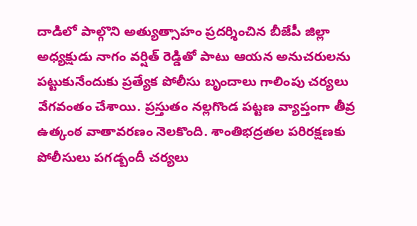దాడిలో పాల్గొని అత్యుత్సాహం ప్రదర్శించిన బీజేపీ జిల్లా అధ్యక్షుడు నాగం వర్షిత్ రెడ్డితో పాటు ఆయన అనుచరులను పట్టుకునేందుకు ప్రత్యేక పోలీసు బృందాలు గాలింపు చర్యలు వేగవంతం చేశాయి. ప్రస్తుతం నల్లగొండ పట్టణ వ్యాప్తంగా తీవ్ర ఉత్కంఠ వాతావరణం నెలకొంది. శాంతిభద్రతల పరిరక్షణకు పోలీసులు పగడ్బందీ చర్యలు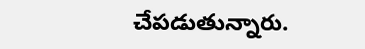చేపడుతున్నారు.